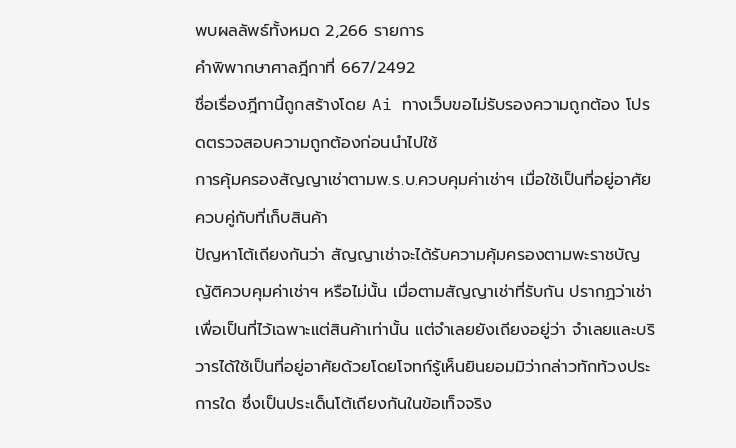พบผลลัพธ์ทั้งหมด 2,266 รายการ
คำพิพากษาศาลฎีกาที่ 667/2492
ชื่อเรื่องฎีกานี้ถูกสร้างโดย Ai ทางเว็บขอไม่รับรองความถูกต้อง โปรดตรวจสอบความถูกต้องก่อนนำไปใช้
การคุ้มครองสัญญาเช่าตามพ.ร.บ.ควบคุมค่าเช่าฯ เมื่อใช้เป็นที่อยู่อาศัยควบคู่กับที่เก็บสินค้า
ปัญหาโต้เถียงกันว่า สัญญาเช่าจะได้รับความคุ้มครองตามพะราชบัญญัติควบคุมค่าเช่าฯ หรือไม่นั้น เมื่อตามสัญญาเช่าที่รับกัน ปรากฏว่าเช่าเพื่อเป็นที่ไว้เฉพาะแต่สินค้าเท่านั้น แต่จำเลยยังเถียงอยู่ว่า จำเลยและบริวารได้ใช้เป็นที่อยู่อาศัยด้วยโดยโจทก์รู้เห็นยินยอมมิว่ากล่าวทักท้วงประการใด ซึ่งเป็นประเด็นโต้เถียงกันในข้อเท็จจริง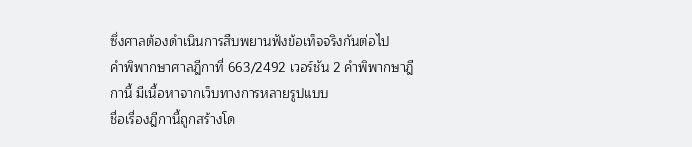ซึ่งศาลต้องดำเนินการสืบพยานฟังข้อเท็จจริงกันต่อไป
คำพิพากษาศาลฎีกาที่ 663/2492 เวอร์ชัน 2 คำพิพากษาฎีกานี้ มีเนื้อหาจากเว็บทางการหลายรูปแบบ
ชื่อเรื่องฎีกานี้ถูกสร้างโด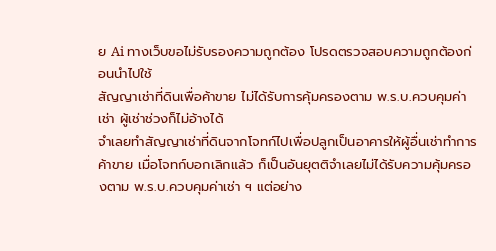ย Ai ทางเว็บขอไม่รับรองความถูกต้อง โปรดตรวจสอบความถูกต้องก่อนนำไปใช้
สัญญาเช่าที่ดินเพื่อค้าขาย ไม่ได้รับการคุ้มครองตาม พ.ร.บ.ควบคุมค่าเช่า ผู้เช่าช่วงก็ไม่อ้างได้
จำเลยทำสัญญาเช่าที่ดินจากโจทก์ไปเพื่อปลูกเป็นอาคารให้ผู้อื่นเช่าทำการค้าขาย เมื่อโจทก์บอกเลิกแล้ว ก็เป็นอันยุตติจำเลยไม่ได้รับความคุ้มครองตาม พ.ร.บ.ควบคุมค่าเช่า ฯ แต่อย่าง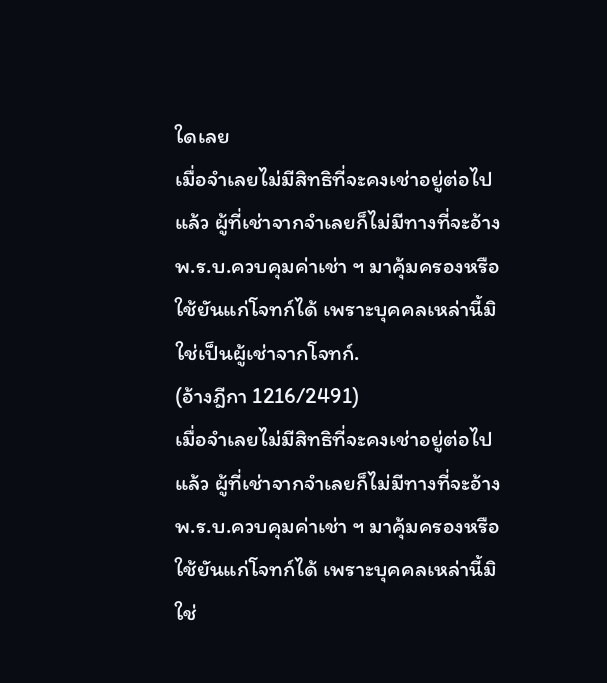ใดเลย
เมื่อจำเลยไม่มีสิทธิที่จะคงเช่าอยู่ต่อไปแล้ว ผู้ที่เช่าจากจำเลยก็ไม่มีทางที่จะอ้าง พ.ร.บ.ควบคุมค่าเช่า ฯ มาคุ้มครองหรือใช้ยันแก่โจทก์ได้ เพราะบุคคลเหล่านี้มิใช่เป็นผู้เช่าจากโจทก์.
(อ้างฎีกา 1216/2491)
เมื่อจำเลยไม่มีสิทธิที่จะคงเช่าอยู่ต่อไปแล้ว ผู้ที่เช่าจากจำเลยก็ไม่มีทางที่จะอ้าง พ.ร.บ.ควบคุมค่าเช่า ฯ มาคุ้มครองหรือใช้ยันแก่โจทก์ได้ เพราะบุคคลเหล่านี้มิใช่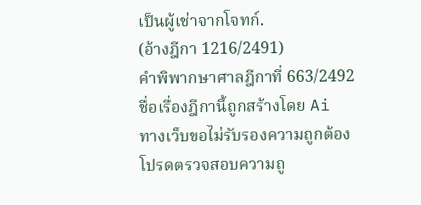เป็นผู้เช่าจากโจทก์.
(อ้างฎีกา 1216/2491)
คำพิพากษาศาลฎีกาที่ 663/2492
ชื่อเรื่องฎีกานี้ถูกสร้างโดย Ai ทางเว็บขอไม่รับรองความถูกต้อง โปรดตรวจสอบความถู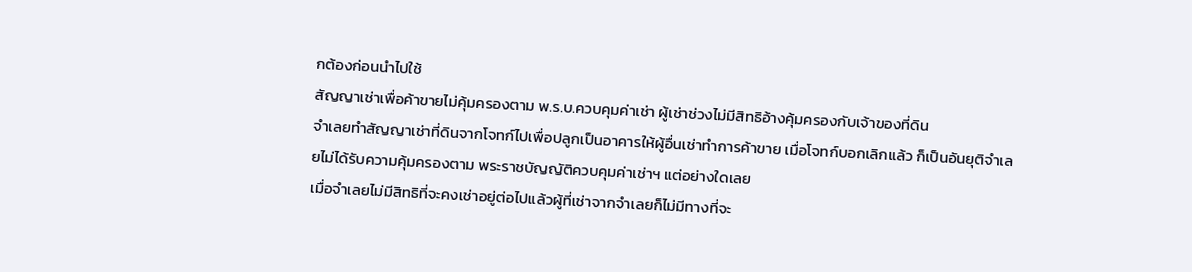กต้องก่อนนำไปใช้
สัญญาเช่าเพื่อค้าขายไม่คุ้มครองตาม พ.ร.บ.ควบคุมค่าเช่า ผู้เช่าช่วงไม่มีสิทธิอ้างคุ้มครองกับเจ้าของที่ดิน
จำเลยทำสัญญาเช่าที่ดินจากโจทก์ไปเพื่อปลูกเป็นอาคารให้ผู้อื่นเช่าทำการค้าขาย เมื่อโจทก์บอกเลิกแล้ว ก็เป็นอันยุติจำเลยไม่ได้รับความคุ้มครองตาม พระราชบัญญัติควบคุมค่าเช่าฯ แต่อย่างใดเลย
เมื่อจำเลยไม่มีสิทธิที่จะคงเช่าอยู่ต่อไปแล้วผู้ที่เช่าจากจำเลยก็ไม่มีทางที่จะ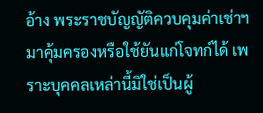อ้าง พระราชบัญญัติควบคุมค่าเช่าฯมาคุ้มครองหรือใช้ยันแก่โจทก์ได้ เพราะบุคคลเหล่านี้มิใช่เป็นผู้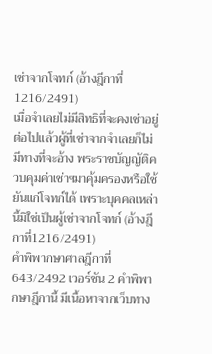เช่าจากโจทก์ (อ้างฎีกาที่1216/2491)
เมื่อจำเลยไม่มีสิทธิที่จะคงเช่าอยู่ต่อไปแล้วผู้ที่เช่าจากจำเลยก็ไม่มีทางที่จะอ้าง พระราชบัญญัติควบคุมค่าเช่าฯมาคุ้มครองหรือใช้ยันแก่โจทก์ได้ เพราะบุคคลเหล่านี้มิใช่เป็นผู้เช่าจากโจทก์ (อ้างฎีกาที่1216/2491)
คำพิพากษาศาลฎีกาที่ 643/2492 เวอร์ชัน 2 คำพิพากษาฎีกานี้ มีเนื้อหาจากเว็บทาง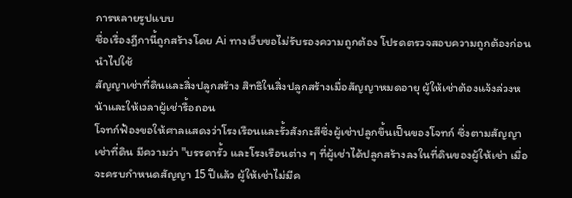การหลายรูปแบบ
ชื่อเรื่องฎีกานี้ถูกสร้างโดย Ai ทางเว็บขอไม่รับรองความถูกต้อง โปรดตรวจสอบความถูกต้องก่อนนำไปใช้
สัญญาเช่าที่ดินและสิ่งปลูกสร้าง สิทธิในสิ่งปลูกสร้างเมื่อสัญญาหมดอายุ ผู้ให้เช่าต้องแจ้งล่วงหน้าและให้เวลาผู้เช่ารื้อถอน
โจทก์ฟ้องขอให้ศาลแสดงว่าโรงเรือนและรั้วสังกะสีซึ่งผู้เช่าปลูกขึ้นเป็นของโจทก์ ซึ่งตามสัญญาเช่าที่ดิน มีความว่า "บรรดารั้ว และโรงเรือนต่าง ๆ ที่ผู้เช่าได้ปลูกสร้างลงในที่ดินของผู้ให้เช่า เมื่อจะครบกำหนดสัญญา 15 ปีแล้ว ผู้ให้เช่าไม่มีค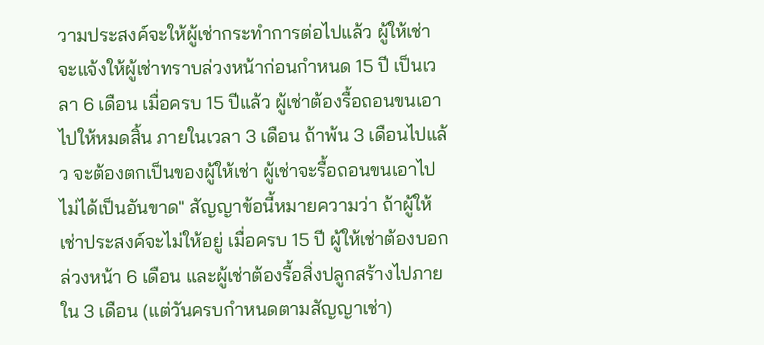วามประสงค์จะให้ผู้เช่ากระทำการต่อไปแล้ว ผู้ให้เช่าจะแจ้งให้ผู้เช่าทราบล่วงหน้าก่อนกำหนด 15 ปี เป็นเวลา 6 เดือน เมื่อครบ 15 ปีแล้ว ผู้เช่าต้องรื้อถอนขนเอาไปให้หมดสิ้น ภายในเวลา 3 เดือน ถ้าพ้น 3 เดือนไปแล้ว จะต้องตกเป็นของผู้ให้เช่า ผู้เช่าจะรื้อถอนขนเอาไปไม่ได้เป็นอันขาด" สัญญาข้อนี้หมายความว่า ถ้าผู้ให้เช่าประสงค์จะไม่ให้อยู่ เมื่อครบ 15 ปี ผู้ให้เช่าต้องบอกล่วงหน้า 6 เดือน และผู้เช่าต้องรื้อสิ่งปลูกสร้างไปภายใน 3 เดือน (แต่วันครบกำหนดตามสัญญาเช่า)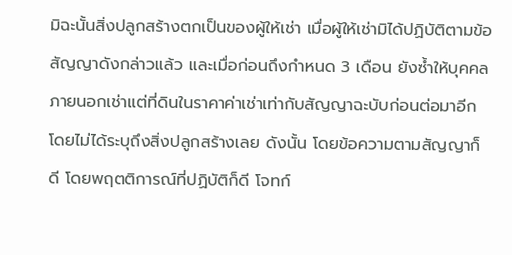มิฉะนั้นสิ่งปลูกสร้างตกเป็นของผู้ให้เช่า เมื่อผู้ให้เช่ามิได้ปฏิบัติตามข้อสัญญาดังกล่าวแล้ว และเมื่อก่อนถึงกำหนด 3 เดือน ยังซ้ำให้บุคคลภายนอกเช่าแต่ที่ดินในราคาค่าเช่าเท่ากับสัญญาฉะบับก่อนต่อมาอีก โดยไม่ได้ระบุถึงสิ่งปลูกสร้างเลย ดังนั้น โดยข้อความตามสัญญาก็ดี โดยพฤตติการณ์ที่ปฏิบัติก็ดี โจทก์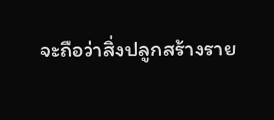จะถือว่าสิ่งปลูกสร้างราย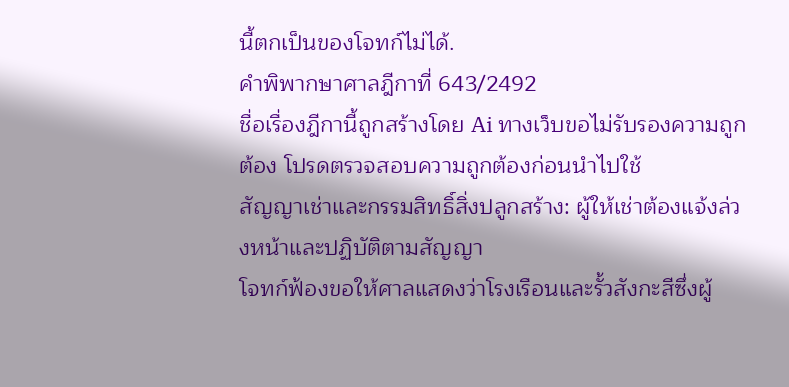นี้ตกเป็นของโจทก์ไม่ได้.
คำพิพากษาศาลฎีกาที่ 643/2492
ชื่อเรื่องฎีกานี้ถูกสร้างโดย Ai ทางเว็บขอไม่รับรองความถูกต้อง โปรดตรวจสอบความถูกต้องก่อนนำไปใช้
สัญญาเช่าและกรรมสิทธิ์สิ่งปลูกสร้าง: ผู้ให้เช่าต้องแจ้งล่วงหน้าและปฏิบัติตามสัญญา
โจทก์ฟ้องขอให้ศาลแสดงว่าโรงเรือนและรั้วสังกะสีซึ่งผู้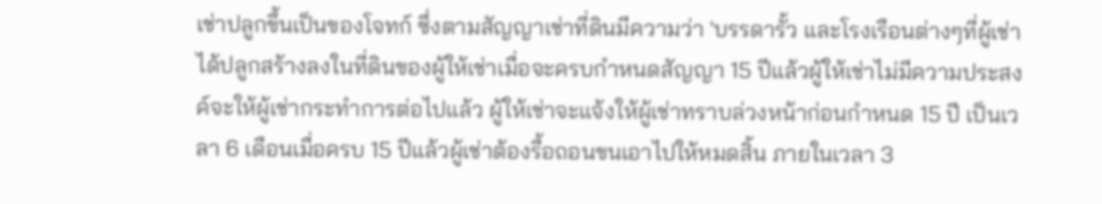เช่าปลูกขึ้นเป็นของโจทก์ ซึ่งตามสัญญาเช่าที่ดินมีความว่า 'บรรดารั้ว และโรงเรือนต่างๆที่ผู้เช่าได้ปลูกสร้างลงในที่ดินของผู้ให้เช่าเมื่อจะครบกำหนดสัญญา 15 ปีแล้วผู้ให้เช่าไม่มีความประสงค์จะให้ผู้เช่ากระทำการต่อไปแล้ว ผู้ให้เช่าจะแจ้งให้ผู้เช่าทราบล่วงหน้าก่อนกำหนด 15 ปี เป็นเวลา 6 เดือนเมื่อครบ 15 ปีแล้วผู้เช่าต้องรื้อถอนขนเอาไปให้หมดสิ้น ภายในเวลา 3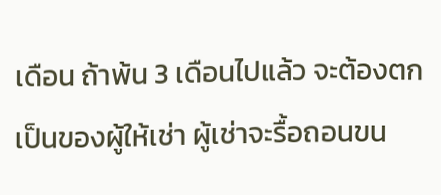เดือน ถ้าพ้น 3 เดือนไปแล้ว จะต้องตกเป็นของผู้ให้เช่า ผู้เช่าจะรื้อถอนขน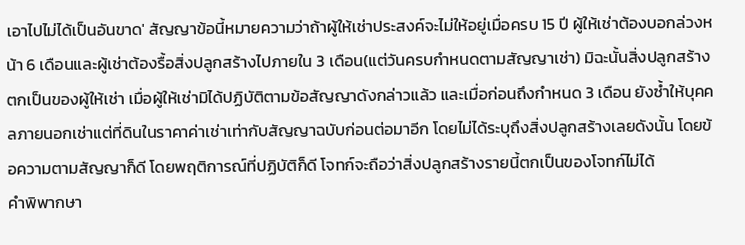เอาไปไม่ได้เป็นอันขาด' สัญญาข้อนี้หมายความว่าถ้าผู้ให้เช่าประสงค์จะไม่ให้อยู่เมื่อครบ 15 ปี ผู้ให้เช่าต้องบอกล่วงหน้า 6 เดือนและผู้เช่าต้องรื้อสิ่งปลูกสร้างไปภายใน 3 เดือน(แต่วันครบกำหนดตามสัญญาเช่า) มิฉะนั้นสิ่งปลูกสร้างตกเป็นของผู้ให้เช่า เมื่อผู้ให้เช่ามิได้ปฏิบัติตามข้อสัญญาดังกล่าวแล้ว และเมื่อก่อนถึงกำหนด 3 เดือน ยังซ้ำให้บุคคลภายนอกเช่าแต่ที่ดินในราคาค่าเช่าเท่ากับสัญญาฉบับก่อนต่อมาอีก โดยไม่ได้ระบุถึงสิ่งปลูกสร้างเลยดังนั้น โดยข้อความตามสัญญาก็ดี โดยพฤติการณ์ที่ปฏิบัติก็ดี โจทก์จะถือว่าสิ่งปลูกสร้างรายนี้ตกเป็นของโจทก์ไม่ได้
คำพิพากษา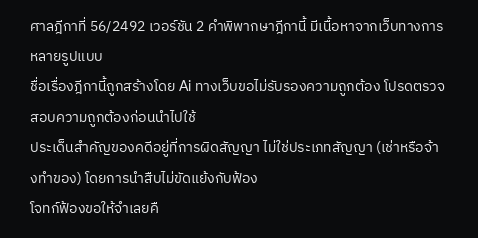ศาลฎีกาที่ 56/2492 เวอร์ชัน 2 คำพิพากษาฎีกานี้ มีเนื้อหาจากเว็บทางการหลายรูปแบบ
ชื่อเรื่องฎีกานี้ถูกสร้างโดย Ai ทางเว็บขอไม่รับรองความถูกต้อง โปรดตรวจสอบความถูกต้องก่อนนำไปใช้
ประเด็นสำคัญของคดีอยู่ที่การผิดสัญญา ไม่ใช่ประเภทสัญญา (เช่าหรือจ้างทำของ) โดยการนำสืบไม่ขัดแย้งกับฟ้อง
โจทก์ฟ้องขอให้จำเลยคื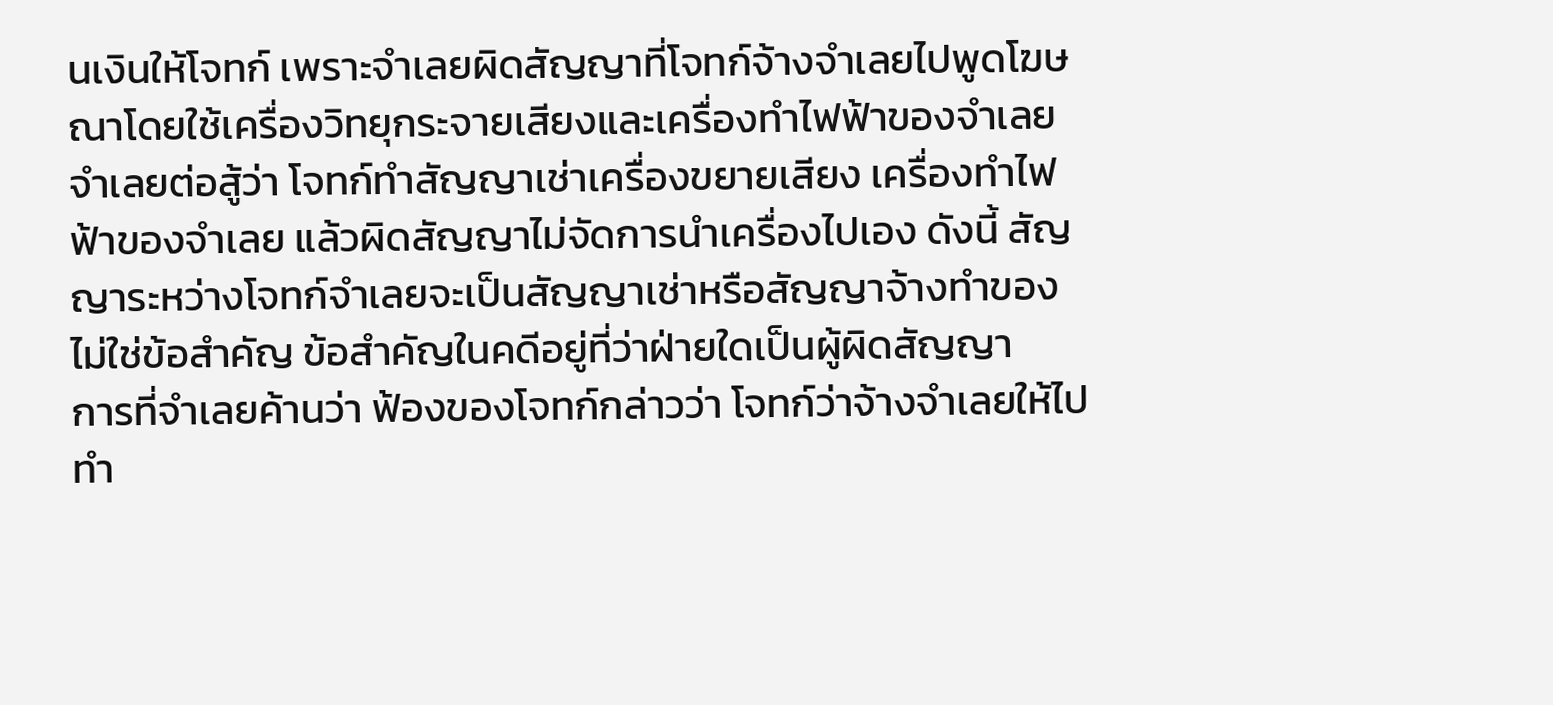นเงินให้โจทก์ เพราะจำเลยผิดสัญญาที่โจทก์จ้างจำเลยไปพูดโฆษณาโดยใช้เครื่องวิทยุกระจายเสียงและเครื่องทำไฟฟ้าของจำเลย จำเลยต่อสู้ว่า โจทก์ทำสัญญาเช่าเครื่องขยายเสียง เครื่องทำไฟฟ้าของจำเลย แล้วผิดสัญญาไม่จัดการนำเครื่องไปเอง ดังนี้ สัญญาระหว่างโจทก์จำเลยจะเป็นสัญญาเช่าหรือสัญญาจ้างทำของ ไม่ใช่ข้อสำคัญ ข้อสำคัญในคดีอยู่ที่ว่าฝ่ายใดเป็นผู้ผิดสัญญา
การที่จำเลยค้านว่า ฟ้องของโจทก์กล่าวว่า โจทก์ว่าจ้างจำเลยให้ไปทำ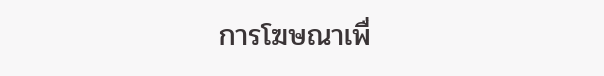การโฆษณาเพื่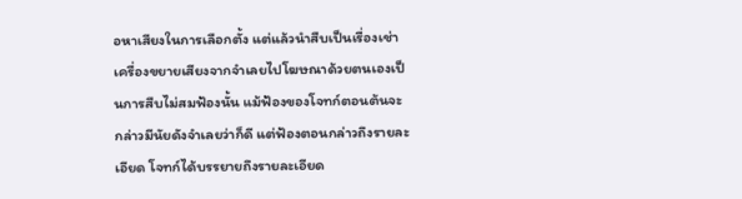อหาเสียงในการเลือกตั้ง แต่แล้วนำสืบเป็นเรื่องเช่าเครื่องขยายเสียงจากจำเลยไปโฆษณาด้วยตนเองเป็นการสืบไม่สมฟ้องนั้น แม้ฟ้องของโจทก์ตอนต้นจะกล่าวมีนัยดังจำเลยว่าก็ดี แต่ฟ้องตอนกล่าวถึงรายละเอียด โจทก์ได้บรรยายถึงรายละเอียด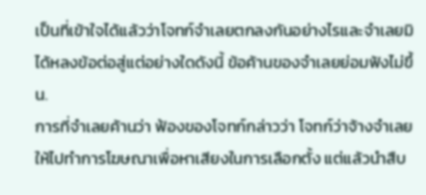เป็นที่เข้าใจได้แล้วว่าโจทก์จำเลยตกลงกันอย่างไรและจำเลยมิได้หลงข้อต่อสู่แต่อย่างใดดังนี้ ข้อค้านของจำเลยย่อมฟังไม่ขึ้น.
การที่จำเลยค้านว่า ฟ้องของโจทก์กล่าวว่า โจทก์ว่าจ้างจำเลยให้ไปทำการโฆษณาเพื่อหาเสียงในการเลือกตั้ง แต่แล้วนำสืบ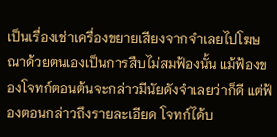เป็นเรื่องเช่าเครื่องขยายเสียงจากจำเลยไปโฆษณาด้วยตนเองเป็นการสืบไม่สมฟ้องนั้น แม้ฟ้องของโจทก์ตอนต้นจะกล่าวมีนัยดังจำเลยว่าก็ดี แต่ฟ้องตอนกล่าวถึงรายละเอียด โจทก์ได้บ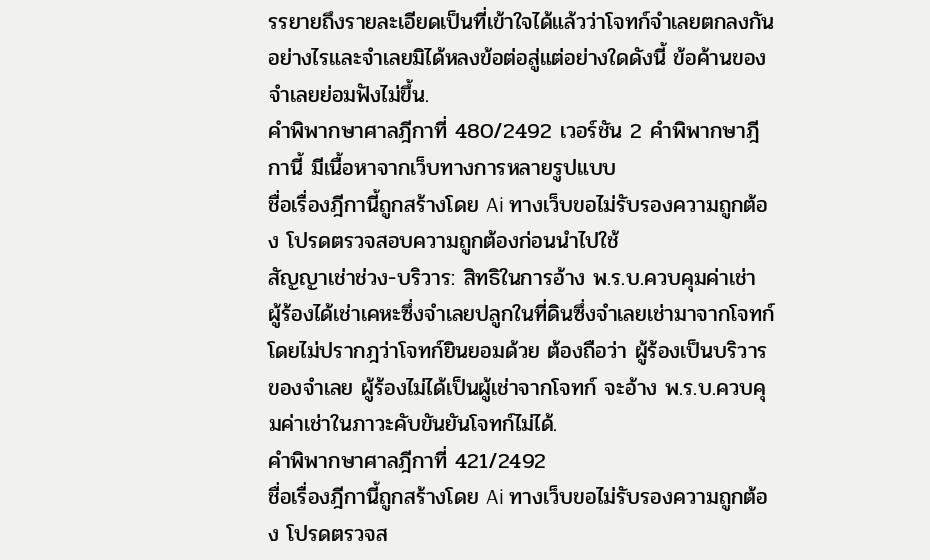รรยายถึงรายละเอียดเป็นที่เข้าใจได้แล้วว่าโจทก์จำเลยตกลงกันอย่างไรและจำเลยมิได้หลงข้อต่อสู่แต่อย่างใดดังนี้ ข้อค้านของจำเลยย่อมฟังไม่ขึ้น.
คำพิพากษาศาลฎีกาที่ 480/2492 เวอร์ชัน 2 คำพิพากษาฎีกานี้ มีเนื้อหาจากเว็บทางการหลายรูปแบบ
ชื่อเรื่องฎีกานี้ถูกสร้างโดย Ai ทางเว็บขอไม่รับรองความถูกต้อง โปรดตรวจสอบความถูกต้องก่อนนำไปใช้
สัญญาเช่าช่วง-บริวาร: สิทธิในการอ้าง พ.ร.บ.ควบคุมค่าเช่า
ผู้ร้องได้เช่าเคหะซึ่งจำเลยปลูกในที่ดินซึ่งจำเลยเช่ามาจากโจทก์ โดยไม่ปรากฎว่าโจทก์ยินยอมด้วย ต้องถือว่า ผู้ร้องเป็นบริวารของจำเลย ผู้ร้องไม่ได้เป็นผู้เช่าจากโจทก์ จะอ้าง พ.ร.บ.ควบคุมค่าเช่าในภาวะคับขันยันโจทก์ไม่ได้.
คำพิพากษาศาลฎีกาที่ 421/2492
ชื่อเรื่องฎีกานี้ถูกสร้างโดย Ai ทางเว็บขอไม่รับรองความถูกต้อง โปรดตรวจส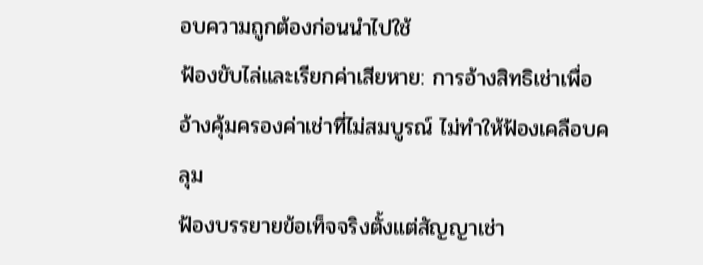อบความถูกต้องก่อนนำไปใช้
ฟ้องขับไล่และเรียกค่าเสียหาย: การอ้างสิทธิเช่าเพื่ออ้างคุ้มครองค่าเช่าที่ไม่สมบูรณ์ ไม่ทำให้ฟ้องเคลือบคลุม
ฟ้องบรรยายข้อเท็จจริงตั้งแต่สัญญาเช่า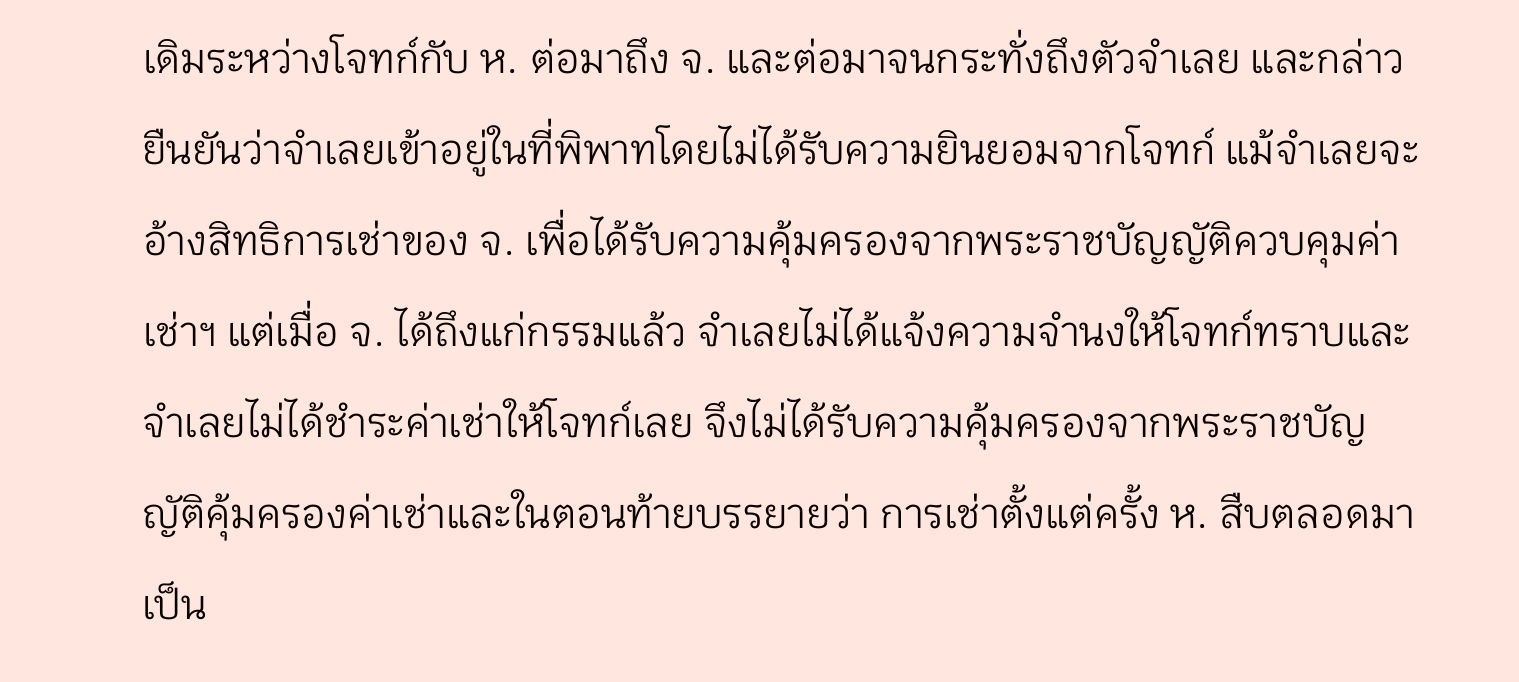เดิมระหว่างโจทก์กับ ห. ต่อมาถึง จ. และต่อมาจนกระทั่งถึงตัวจำเลย และกล่าวยืนยันว่าจำเลยเข้าอยู่ในที่พิพาทโดยไม่ได้รับความยินยอมจากโจทก์ แม้จำเลยจะอ้างสิทธิการเช่าของ จ. เพื่อได้รับความคุ้มครองจากพระราชบัญญัติควบคุมค่าเช่าฯ แต่เมื่อ จ. ได้ถึงแก่กรรมแล้ว จำเลยไม่ได้แจ้งความจำนงให้โจทก์ทราบและจำเลยไม่ได้ชำระค่าเช่าให้โจทก์เลย จึงไม่ได้รับความคุ้มครองจากพระราชบัญญัติคุ้มครองค่าเช่าและในตอนท้ายบรรยายว่า การเช่าตั้งแต่ครั้ง ห. สืบตลอดมาเป็น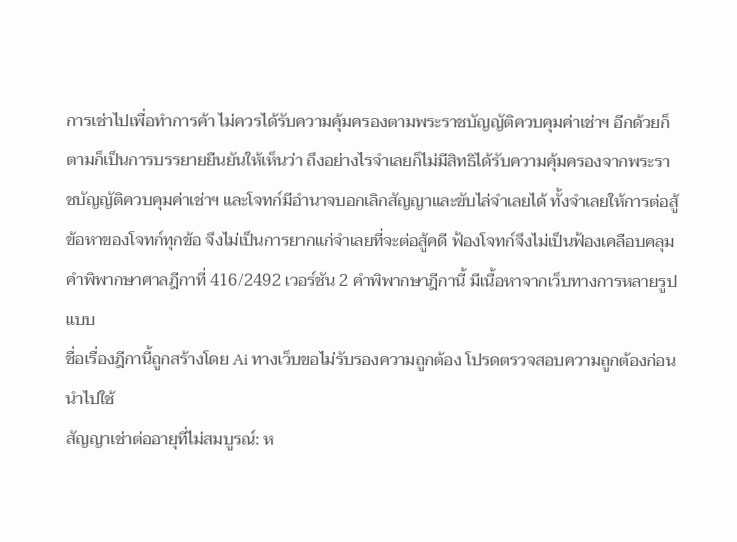การเช่าไปเพื่อทำการค้า ไม่ควรได้รับความคุ้มครองตามพระราชบัญญัติควบคุมค่าเช่าฯ อีกด้วยก็ตามก็เป็นการบรรยายยืนยันให้เห็นว่า ถึงอย่างไรจำเลยก็ไม่มีสิทธิได้รับความคุ้มครองจากพระราชบัญญัติควบคุมค่าเช่าฯ และโจทก์มีอำนาจบอกเลิกสัญญาและขับไล่จำเลยได้ ทั้งจำเลยให้การต่อสู้ข้อหาของโจทก์ทุกข้อ จึงไม่เป็นการยากแก่จำเลยที่จะต่อสู้คดี ฟ้องโจทก์จึงไม่เป็นฟ้องเคลือบคลุม
คำพิพากษาศาลฎีกาที่ 416/2492 เวอร์ชัน 2 คำพิพากษาฎีกานี้ มีเนื้อหาจากเว็บทางการหลายรูปแบบ
ชื่อเรื่องฎีกานี้ถูกสร้างโดย Ai ทางเว็บขอไม่รับรองความถูกต้อง โปรดตรวจสอบความถูกต้องก่อนนำไปใช้
สัญญาเช่าต่ออายุที่ไม่สมบูรณ์: ห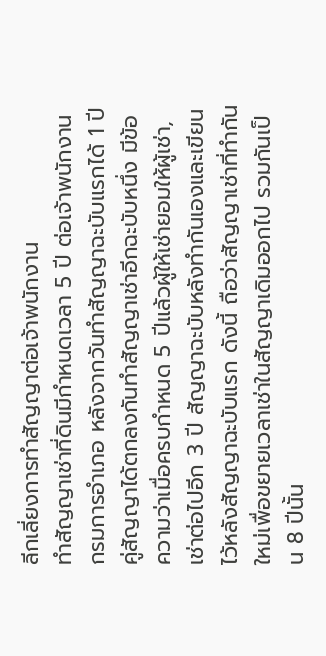ลีกเลี่ยงการทำสัญญาต่อเจ้าพนักงาน
ทำสัญญาเช่าที่ดินมีกำหนดเวลา 5 ปี ต่อเจ้าพนักงานกรมการอำเภอ หลังจากวันทำสัญญาฉะบับแรกได้ 1 ปี คู่สัญญาได้ตกลงกันทำสัญญาเช่าอีกฉะบับหนึ่ง มีข้อความว่าเมื่อครบกำหนด 5 ปีแล้วผู้ให้เช่ายอมให้ผู้เช่า, เช่าต่อไปอีก 3 ปี สัญญาฉะบับหลังทำกันเองและเขียนไว้หลังสัญญาฉะบับแรก ดังนี้ ถือว่าสัญญาเช่าที่ทำกันใหม่เพื่อขยายเวลาเช่าในสัญญาเดิมออกไป รวมกันเป็น 8 ปีนั้น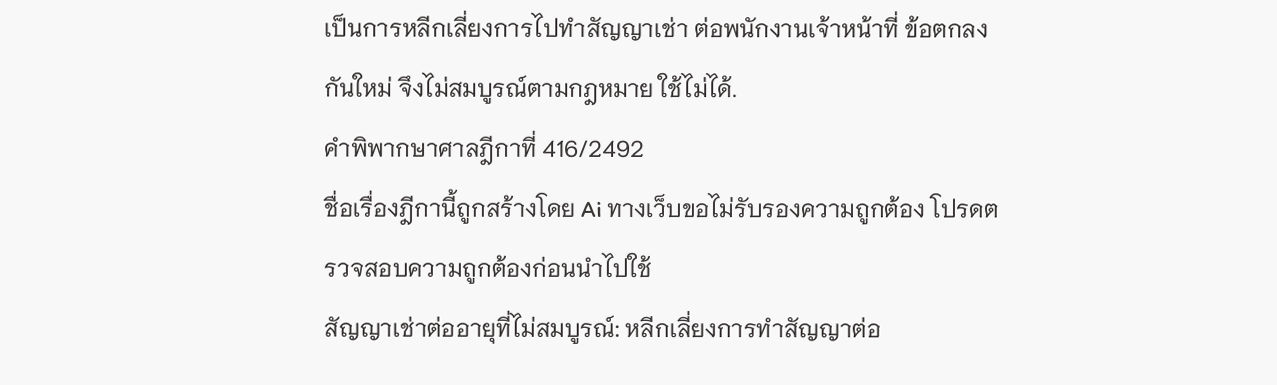เป็นการหลีกเลี่ยงการไปทำสัญญาเช่า ต่อพนักงานเจ้าหน้าที่ ข้อตกลงกันใหม่ จึงไม่สมบูรณ์ตามกฎหมาย ใช้ไม่ได้.
คำพิพากษาศาลฎีกาที่ 416/2492
ชื่อเรื่องฎีกานี้ถูกสร้างโดย Ai ทางเว็บขอไม่รับรองความถูกต้อง โปรดตรวจสอบความถูกต้องก่อนนำไปใช้
สัญญาเช่าต่ออายุที่ไม่สมบูรณ์: หลีกเลี่ยงการทำสัญญาต่อ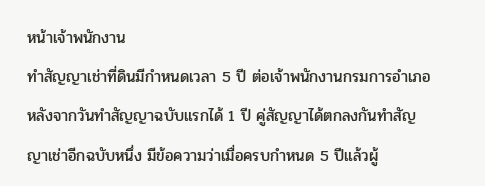หน้าเจ้าพนักงาน
ทำสัญญาเช่าที่ดินมีกำหนดเวลา 5 ปี ต่อเจ้าพนักงานกรมการอำเภอหลังจากวันทำสัญญาฉบับแรกได้ 1 ปี คู่สัญญาได้ตกลงกันทำสัญญาเช่าอีกฉบับหนึ่ง มีข้อความว่าเมื่อครบกำหนด 5 ปีแล้วผู้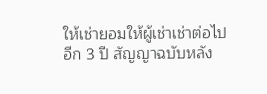ให้เช่ายอมให้ผู้เช่าเช่าต่อไปอีก 3 ปี สัญญาฉบับหลัง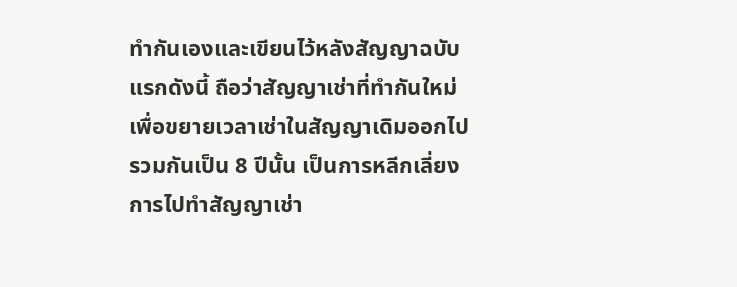ทำกันเองและเขียนไว้หลังสัญญาฉบับแรกดังนี้ ถือว่าสัญญาเช่าที่ทำกันใหม่เพื่อขยายเวลาเช่าในสัญญาเดิมออกไป รวมกันเป็น 8 ปีนั้น เป็นการหลีกเลี่ยงการไปทำสัญญาเช่า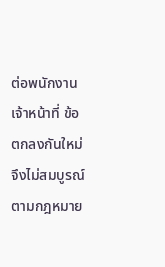ต่อพนักงานเจ้าหน้าที่ ข้อตกลงกันใหม่ จึงไม่สมบูรณ์ตามกฎหมาย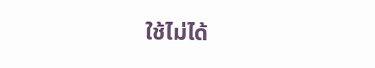ใช้ไม่ได้